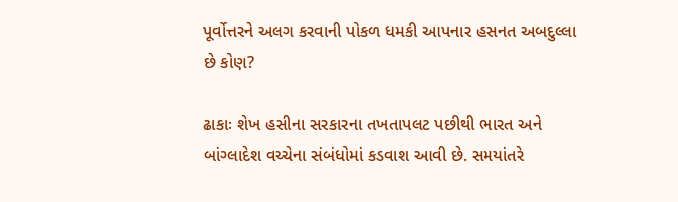પૂર્વોત્તરને અલગ કરવાની પોકળ ધમકી આપનાર હસનત અબદુલ્લા  છે કોણ?

ઢાકાઃ શેખ હસીના સરકારના તખતાપલટ પછીથી ભારત અને બાંગ્લાદેશ વચ્ચેના સંબંધોમાં કડવાશ આવી છે. સમયાંતરે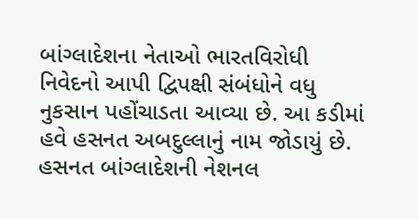બાંગ્લાદેશના નેતાઓ ભારતવિરોધી નિવેદનો આપી દ્વિપક્ષી સંબંધોને વધુ નુકસાન પહોંચાડતા આવ્યા છે. આ કડીમાં હવે હસનત અબદુલ્લાનું નામ જોડાયું છે. હસનત બાંગ્લાદેશની નેશનલ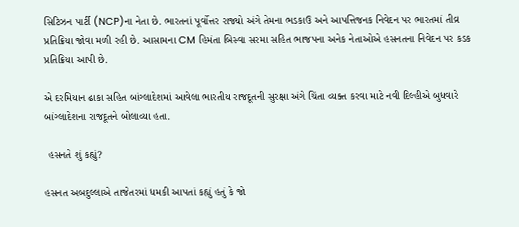સિટિઝન પાર્ટી (NCP)ના નેતા છે. ભારતનાં પૂર્વોત્તર રાજ્યો અંગે તેમના ભડકાઉ અને આપત્તિજનક નિવેદન પર ભારતમાં તીવ્ર પ્રતિક્રિયા જોવા મળી રહી છે. આસામના CM હિમંતા બિસ્વા સરમા સહિત ભાજપના અનેક નેતાઓએ હસનતના નિવેદન પર કડક પ્રતિક્રિયા આપી છે.

એ દરમિયાન ઢાકા સહિત બાંગ્લાદેશમાં આવેલા ભારતીય રાજદૂતની સુરક્ષા અંગે ચિંતા વ્યક્ત કરવા માટે નવી દિલ્હીએ બુધવારે બાંગ્લાદેશના રાજદૂતને બોલાવ્યા હતા.

 હસનતે શું કહ્યું?

હસનત અબદુલ્લાએ તાજેતરમાં ધમકી આપતાં કહ્યું હતું કે જો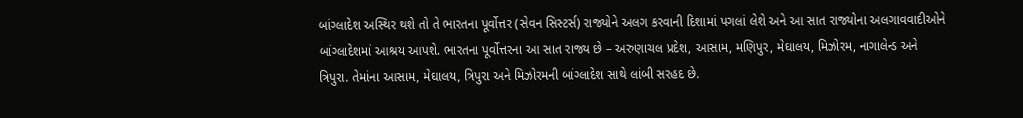બાંગ્લાદેશ અસ્થિર થશે તો તે ભારતના પૂર્વોત્તર (સેવન સિસ્ટર્સ) રાજ્યોને અલગ કરવાની દિશામાં પગલાં લેશે અને આ સાત રાજ્યોના અલગાવવાદીઓને બાંગ્લાદેશમાં આશ્રય આપશે. ભારતના પૂર્વોત્તરના આ સાત રાજ્ય છે – અરુણાચલ પ્રદેશ, આસામ, મણિપુર, મેઘાલય, મિઝોરમ, નાગાલેન્ડ અને ત્રિપુરા. તેમાંના આસામ, મેઘાલય, ત્રિપુરા અને મિઝોરમની બાંગ્લાદેશ સાથે લાંબી સરહદ છે.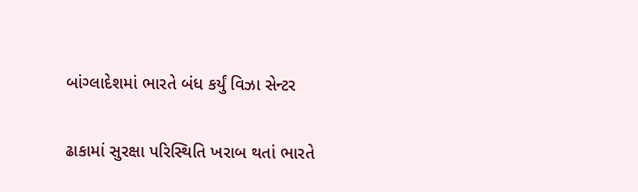બાંગ્લાદેશમાં ભારતે બંધ કર્યું વિઝા સેન્ટર

ઢાકામાં સુરક્ષા પરિસ્થિતિ ખરાબ થતાં ભારતે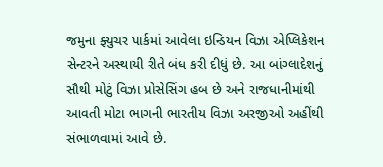જમુના ફ્યુચર પાર્કમાં આવેલા ઇન્ડિયન વિઝા એપ્લિકેશન સેન્ટરને અસ્થાયી રીતે બંધ કરી દીધું છે. આ બાંગ્લાદેશનું સૌથી મોટું વિઝા પ્રોસેસિંગ હબ છે અને રાજધાનીમાંથી આવતી મોટા ભાગની ભારતીય વિઝા અરજીઓ અહીંથી સંભાળવામાં આવે છે.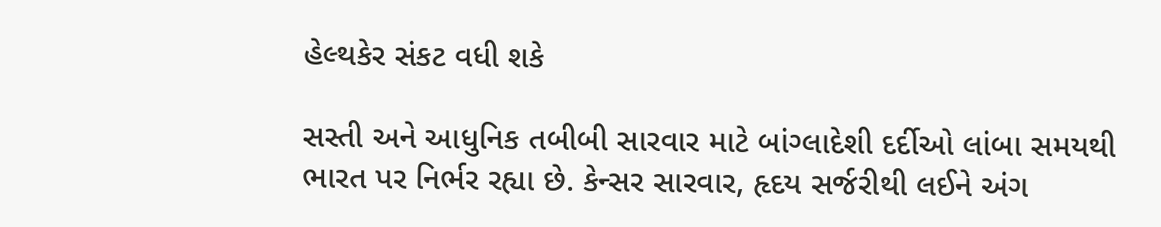હેલ્થકેર સંકટ વધી શકે

સસ્તી અને આધુનિક તબીબી સારવાર માટે બાંગ્લાદેશી દર્દીઓ લાંબા સમયથી ભારત પર નિર્ભર રહ્યા છે. કેન્સર સારવાર, હૃદય સર્જરીથી લઈને અંગ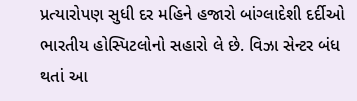પ્રત્યારોપણ સુધી દર મહિને હજારો બાંગ્લાદેશી દર્દીઓ ભારતીય હોસ્પિટલોનો સહારો લે છે. વિઝા સેન્ટર બંધ થતાં આ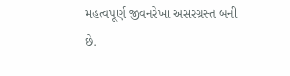મહત્વપૂર્ણ જીવનરેખા અસરગ્રસ્ત બની છે.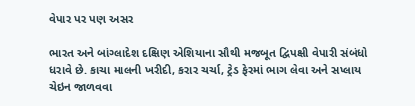વેપાર પર પણ અસર

ભારત અને બાંગ્લાદેશ દક્ષિણ એશિયાના સૌથી મજબૂત દ્વિપક્ષી વેપારી સંબંધો ધરાવે છે. કાચા માલની ખરીદી, કરાર ચર્ચા, ટ્રેડ ફેરમાં ભાગ લેવા અને સપ્લાય ચેઇન જાળવવા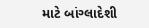માટે બાંગ્લાદેશી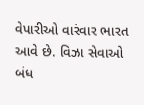વેપારીઓ વારંવાર ભારત આવે છે. વિઝા સેવાઓ બંધ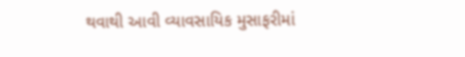થવાથી આવી વ્યાવસાયિક મુસાફરીમાં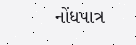નોંધપાત્ર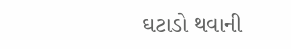ઘટાડો થવાની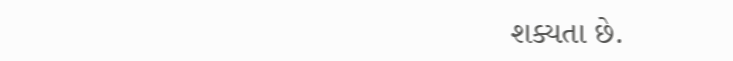શક્યતા છે.